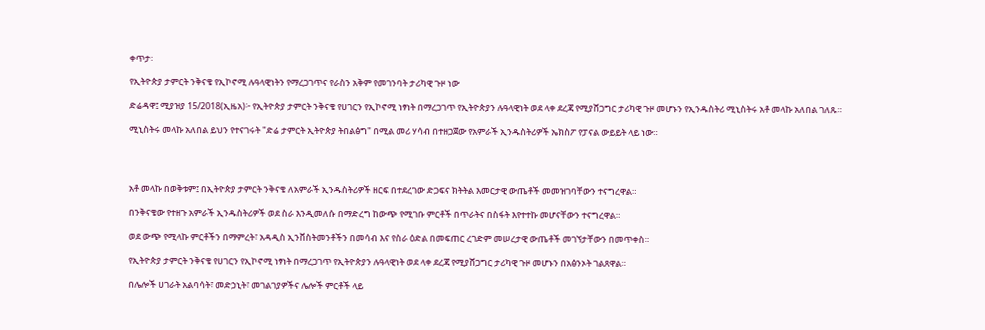ቀጥታ፡

የኢትዮጵያ ታምርት ንቅናቄ የኢኮኖሚ ሉዓላዊነትን የማረጋገጥና የራስን አቅም የመገንባት ታሪካዊ ጉዞ ነው

ድሬዳዋ፤ ሚያዝያ 15/2018(ኢዜአ)፦ የኢትዮጵያ ታምርት ንቅናቄ የሀገርን የኢኮኖሚ ነፃነት በማረጋገጥ የኢትዮጵያን ሉዓላዊነት ወደ ላቀ ደረጃ የሚያሸጋግር ታሪካዊ ጉዞ መሆኑን የኢንዱስትሪ ሚኒስትሩ አቶ መላኩ አለበል ገለጹ።

ሚኒስትሩ መላኩ አለበል ይህን የተናገሩት "ድሬ ታምርት ኢትዮጵያ ትበልፅግ" በሚል መሪ ሃሳብ በተዘጋጀው የአምራች ኢንዱስትሪዎች ኤክስፖ የፓናል ውይይት ላይ ነው።




አቶ መላኩ በወቅቱም፤ በኢትዮጵያ ታምርት ንቅናቄ ለአምራች ኢንዱስትሪዎች ዘርፍ በተደረገው ድጋፍና ክትትል እመርታዊ ውጤቶች መመዝገባቸውን ተናግረዋል።

በንቅናቄው የተዘጉ አምራች ኢንዱስትሪዎች ወደ ስራ እንዲመለሱ በማድረግ ከውጭ የሚገቡ ምርቶች በጥራትና በስፋት እየተተኩ መሆናቸውን ተናግረዋል።

ወደ ውጭ የሚላኩ ምርቶችን በማምረት፣ አዳዲስ ኢንቨስትመንቶችን በመሳብ እና የስራ ዕድል በመፍጠር ረገድም መሠረታዊ ውጤቶች መገኘታቸውን በመጥቀስ።

የኢትዮጵያ ታምርት ንቅናቄ የሀገርን የኢኮኖሚ ነፃነት በማረጋገጥ የኢትዮጵያን ሉዓላዊነት ወደ ላቀ ደረጃ የሚያሸጋግር ታሪካዊ ጉዞ መሆኑን በአፅንኦት ገልጸዋል።

በሌሎች ሀገራት አልባሳት፣ መድኃኒት፣ መገልገያዎችና ሌሎች ምርቶች ላይ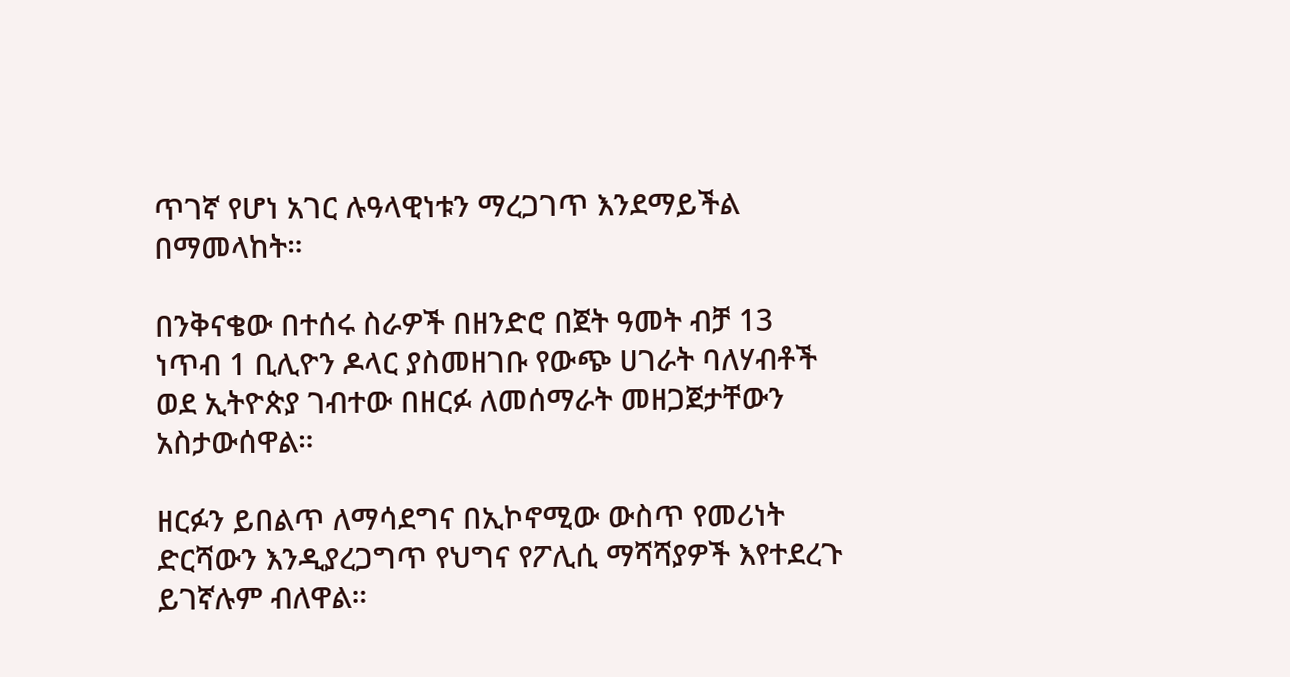ጥገኛ የሆነ አገር ሉዓላዊነቱን ማረጋገጥ እንደማይችል በማመላከት።

በንቅናቄው በተሰሩ ስራዎች በዘንድሮ በጀት ዓመት ብቻ 13 ነጥብ 1 ቢሊዮን ዶላር ያስመዘገቡ የውጭ ሀገራት ባለሃብቶች ወደ ኢትዮጵያ ገብተው በዘርፉ ለመሰማራት መዘጋጀታቸውን አስታውሰዋል።

ዘርፉን ይበልጥ ለማሳደግና በኢኮኖሚው ውስጥ የመሪነት ድርሻውን እንዲያረጋግጥ የህግና የፖሊሲ ማሻሻያዎች እየተደረጉ ይገኛሉም ብለዋል።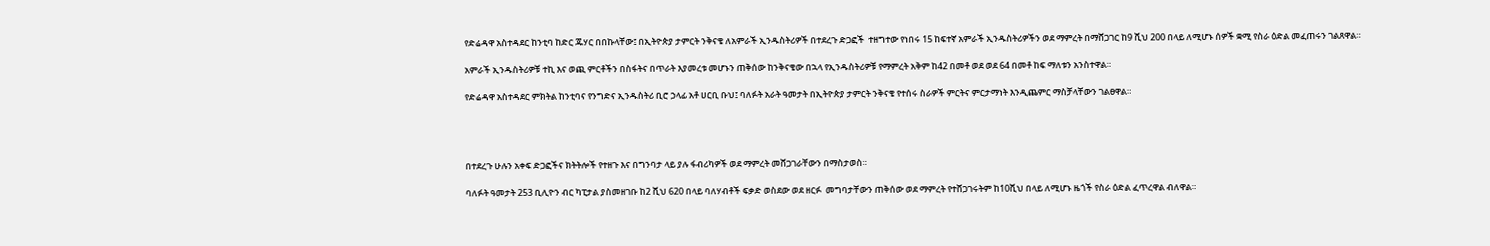የድሬዳዋ አስተዳደር ከንቲባ ከድር ጁሃር በበኩላቸው፤ በኢትዮጵያ ታምርት ንቅናቄ ለአምራች ኢንዱስትሪዎች በተደረጉ ድጋፎች  ተዘግተው የነበሩ 15 ከፍተኛ አምራች ኢንዱስትሪዎችን ወደ ማምረት በማሸጋገር ከ9 ሺህ 200 በላይ ለሚሆኑ ሰዎች ቋሚ የስራ ዕድል መፈጠሩን ገልጸዋል።

አምራች ኢንዱስትሪዎቹ ተኪ እና ወጪ ምርቶችን በስፋትና በጥራት እያመረቱ መሆኑን ጠቅሰው ከንቅናቄው በኋላ የኢንዱስትሪዎቹ የማምረት አቅም ከ42 በመቶ ወደ ወደ 64 በመቶ ከፍ ማለቱን አንስተዋል።

የድሬዳዋ አስተዳደር ምክትል ከንቲባና የንግድና ኢንዱስትሪ ቢሮ ኃላፊ አቶ ሀርቢ ቡህ፤ ባለፉት አራት ዓመታት በኢትዮጵያ ታምርት ንቅናቄ የተሰሩ ስራዎች ምርትና ምርታማነት እንዲጨምር ማስቻላቸውን ገልፀዋል።




በተደረጉ ሁሉን አቀፍ ድጋፎችና ክትትሎች የተዘጉ እና በግንባታ ላይ ያሉ ፋብሪካዎች ወደ ማምረት መሸጋገራቸውን በማስታወስ።

ባለፉት ዓመታት 253 ቢሊዮን ብር ካፒታል ያስመዘገቡ ከ2 ሺህ 620 በላይ ባለሃብቶች ፍቃድ ወስደው ወደ ዘርፉ  መግባታቸውን ጠቅሰው ወደ ማምረት የተሸጋገሩትም ከ10ሺህ በላይ ለሚሆኑ ዜጎች የስራ ዕድል ፈጥረዋል ብለዋል።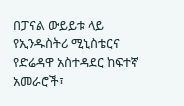በፓናል ውይይቱ ላይ የኢንዱስትሪ ሚኒስቴርና የድሬዳዋ አስተዳደር ከፍተኛ አመራሮች፣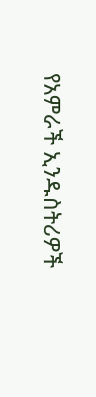የአምራች ኢንዱስትሪዎች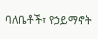ባለቤቶች፣ የኃይማኖት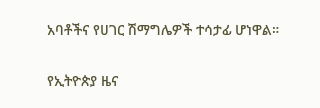አባቶችና የሀገር ሽማግሌዎች ተሳታፊ ሆነዋል።

የኢትዮጵያ ዜና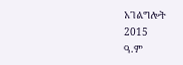አገልግሎት
2015
ዓ.ም